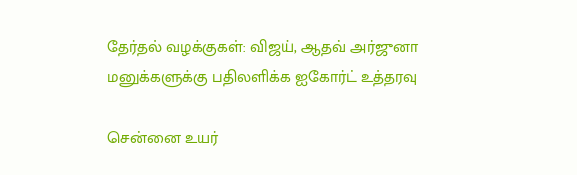தேர்தல் வழக்குகள்: விஜய், ஆதவ் அர்ஜுனா மனுக்களுக்கு பதிலளிக்க ஐகோர்ட் உத்தரவு

சென்னை உயர்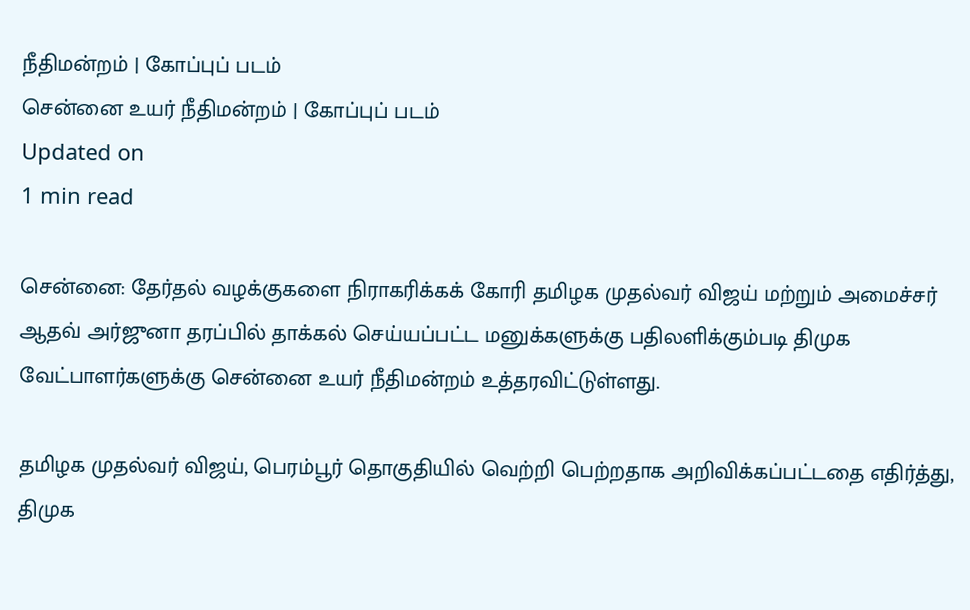நீதிமன்றம் | கோப்புப் படம்
சென்னை உயர் நீதிமன்றம் | கோப்புப் படம்
Updated on
1 min read

சென்னை: தேர்தல் வழக்குகளை நிராகரிக்கக் கோரி தமிழக முதல்வர் விஜய் மற்றும் அமைச்சர் ஆதவ் அர்ஜுனா தரப்பில் தாக்கல் செய்யப்பட்ட மனுக்களுக்கு பதிலளிக்கும்படி திமுக வேட்பாளர்களுக்கு சென்னை உயர் நீதிமன்றம் உத்தரவிட்டுள்ளது.

தமிழக முதல்வர் விஜய், பெரம்பூர் தொகுதியில் வெற்றி பெற்றதாக அறிவிக்கப்பட்டதை எதிர்த்து, திமுக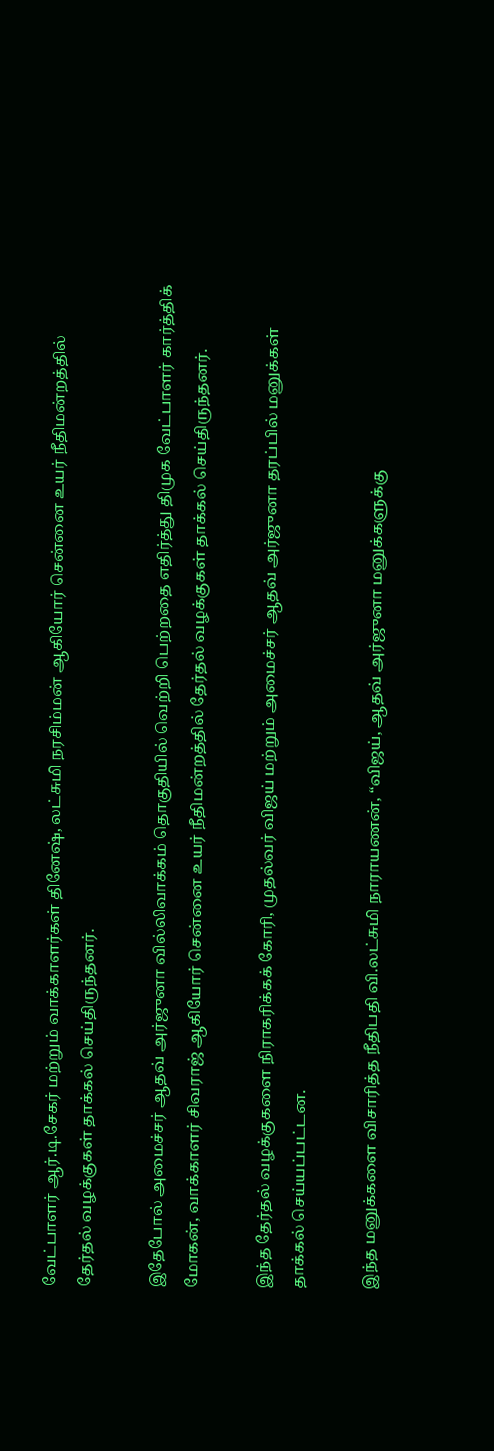வேட்பாளர் ஆர்.டி.சேகர் மற்றும் வாக்காளர்கள் தினேஷ், லட்சுமி நரசிம்மன் ஆகியோர் சென்னை உயர் நீதிமன்றத்தில் தேர்தல் வழக்குகள் தாக்கல் செய்திருந்தனர்.

இதேபோல் அமைச்சர் ஆதவ் அர்ஜுனா வில்லிவாக்கம் தொகுதியில் வெற்றி பெற்றதை எதிர்த்து திமுக வேட்பாளர் கார்த்திக் மோகன், வாக்காளர் சிவராஜ் ஆகியோர் சென்னை உயர் நீதிமன்றத்தில் தேர்தல் வழக்குகள் தாக்கல் செய்திருந்தனர்.

இந்த தேர்தல் வழக்குகளை நிராகரிக்கக் கோரி, முதல்வர் விஜய் மற்றும் அமைச்சர் ஆதவ் அர்ஜுனா தரப்பில் மனுக்கள் தாக்கல் செய்யப்பட்டன.

இந்த மனுக்களை விசாரித்த நீதிபதி வி.லட்சுமி நாராயணன், “விஜய், ஆதவ் அர்ஜுனா மனுக்களுக்கு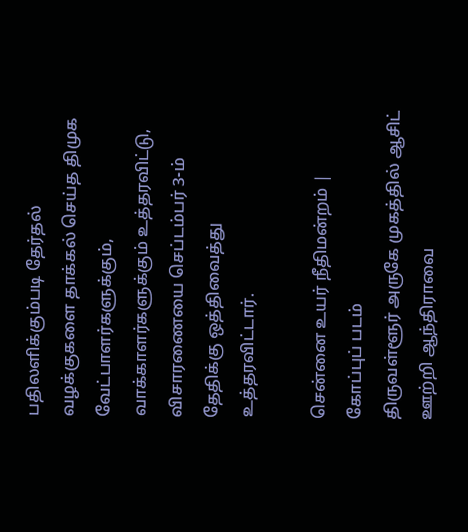பதிலளிக்கும்படி தேர்தல் வழக்குகளை தாக்கல் செய்த திமுக வேட்பாளர்களுக்கும், வாக்காளர்களுக்கும் உத்தரவிட்டு, விசாரணையை செப்டம்பர் 3-ம் தேதிக்கு ஒத்திவைத்து உத்தரவிட்டார்.

சென்னை உயர் நீதிமன்றம் | கோப்புப் படம்
திருவள்ளூர் அருகே முகத்தில் ஆசிட் ஊற்றி ஆந்திராவை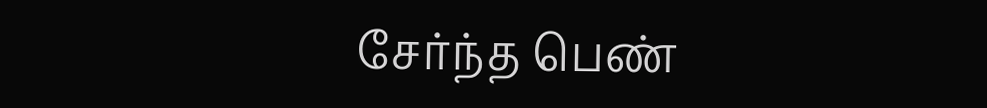சேர்ந்த பெண்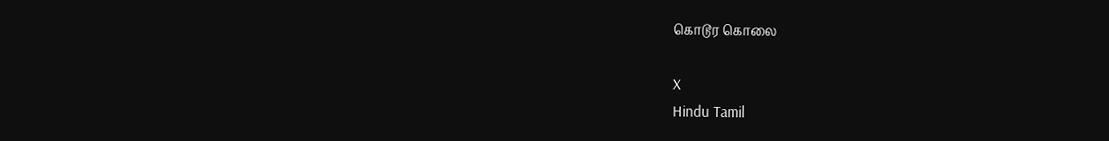கொடூர கொலை

X
Hindu Tamil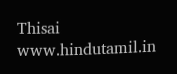Thisai
www.hindutamil.in